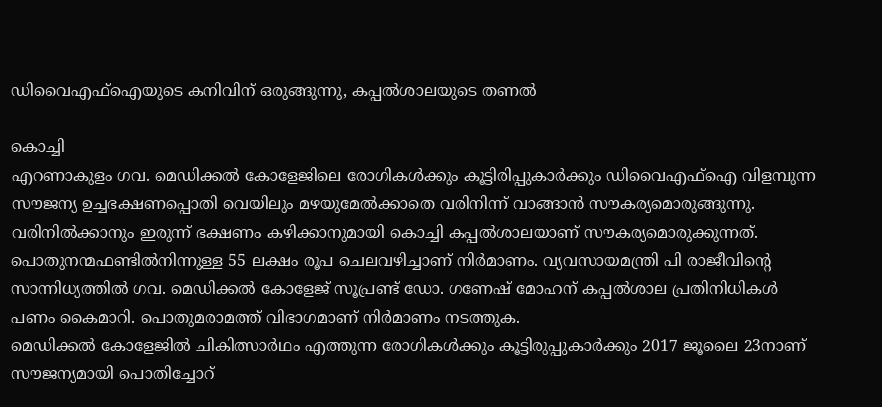ഡിവൈഎഫ്ഐയുടെ കനിവിന് ഒരുങ്ങുന്നു, കപ്പൽശാലയുടെ തണൽ

കൊച്ചി
എറണാകുളം ഗവ. മെഡിക്കൽ കോളേജിലെ രോഗികൾക്കും കൂട്ടിരിപ്പുകാർക്കും ഡിവൈഎഫ്ഐ വിളമ്പുന്ന സൗജന്യ ഉച്ചഭക്ഷണപ്പൊതി വെയിലും മഴയുമേൽക്കാതെ വരിനിന്ന് വാങ്ങാൻ സൗകര്യമൊരുങ്ങുന്നു. വരിനിൽക്കാനും ഇരുന്ന് ഭക്ഷണം കഴിക്കാനുമായി കൊച്ചി കപ്പൽശാലയാണ് സൗകര്യമൊരുക്കുന്നത്.
പൊതുനന്മഫണ്ടിൽനിന്നുള്ള 55 ലക്ഷം രൂപ ചെലവഴിച്ചാണ് നിർമാണം. വ്യവസായമന്ത്രി പി രാജീവിന്റെ സാന്നിധ്യത്തിൽ ഗവ. മെഡിക്കൽ കോളേജ് സൂപ്രണ്ട് ഡോ. ഗണേഷ് മോഹന് കപ്പൽശാല പ്രതിനിധികൾ പണം കൈമാറി. പൊതുമരാമത്ത് വിഭാഗമാണ് നിർമാണം നടത്തുക.
മെഡിക്കൽ കോളേജിൽ ചികിത്സാർഥം എത്തുന്ന രോഗികൾക്കും കൂട്ടിരുപ്പുകാർക്കും 2017 ജൂലൈ 23നാണ് സൗജന്യമായി പൊതിച്ചോറ്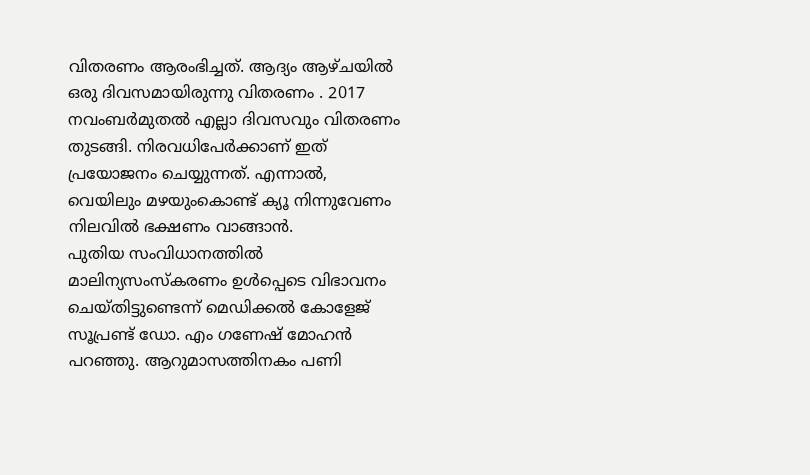വിതരണം ആരംഭിച്ചത്. ആദ്യം ആഴ്ചയിൽ ഒരു ദിവസമായിരുന്നു വിതരണം . 2017 നവംബർമുതൽ എല്ലാ ദിവസവും വിതരണം തുടങ്ങി. നിരവധിപേർക്കാണ് ഇത് പ്രയോജനം ചെയ്യുന്നത്. എന്നാൽ, വെയിലും മഴയുംകൊണ്ട് ക്യൂ നിന്നുവേണം നിലവിൽ ഭക്ഷണം വാങ്ങാൻ.
പുതിയ സംവിധാനത്തിൽ മാലിന്യസംസ്കരണം ഉൾപ്പെടെ വിഭാവനം ചെയ്തിട്ടുണ്ടെന്ന് മെഡിക്കൽ കോളേജ് സൂപ്രണ്ട് ഡോ. എം ഗണേഷ് മോഹൻ പറഞ്ഞു. ആറുമാസത്തിനകം പണി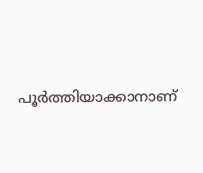പൂർത്തിയാക്കാനാണ്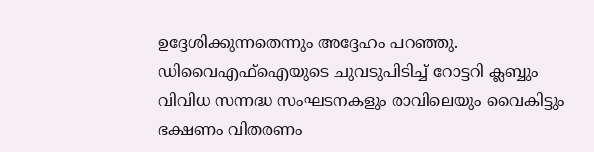ഉദ്ദേശിക്കുന്നതെന്നും അദ്ദേഹം പറഞ്ഞു.
ഡിവൈഎഫ്ഐയുടെ ചുവടുപിടിച്ച് റോട്ടറി ക്ലബ്ബും വിവിധ സന്നദ്ധ സംഘടനകളും രാവിലെയും വൈകിട്ടും ഭക്ഷണം വിതരണം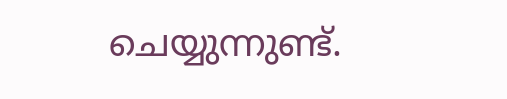ചെയ്യുന്നുണ്ട്.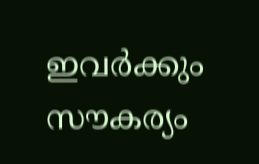ഇവർക്കും സൗകര്യം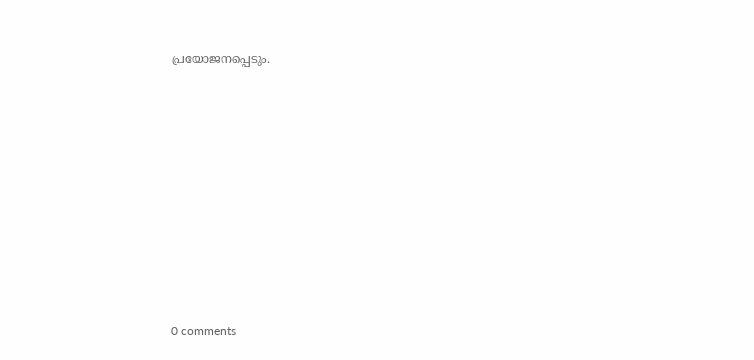പ്രയോജനപ്പെടും.










0 comments